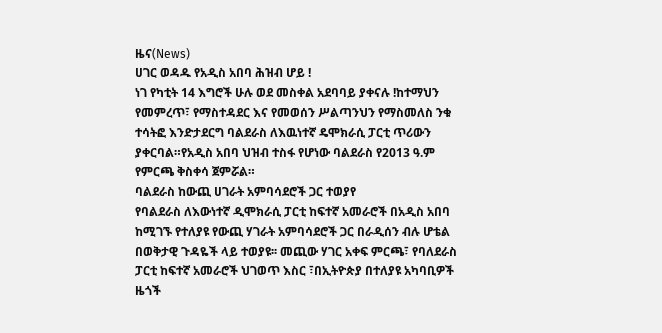ዜና(News)
ሀገር ወዳዱ የአዲስ አበባ ሕዝብ ሆይ !
ነገ የካቲት 14 እግሮች ሁሉ ወደ መስቀል አደባባይ ያቀናሉ !ከተማህን የመምረጥ፣ የማስተዳደር እና የመወሰን ሥልጣንህን የማስመለስ ንቁ ተሳትፎ እንድታደርግ ባልደራስ ለእዉነተኛ ዴሞክራሲ ፓርቲ ጥሪውን ያቀርባል።የአዲስ አበባ ህዝብ ተስፋ የሆነው ባልደራስ የ2013 ዓ.ም የምርጫ ቅስቀሳ ጀምሯል።
ባልደራስ ከውጪ ሀገራት አምባሳደሮች ጋር ተወያየ
የባልደራስ ለእውነተኛ ዲሞክራሲ ፓርቲ ከፍተኛ አመራሮች በአዲስ አበባ ከሚገኙ የተለያዩ የውጪ ሃገራት አምባሳደሮች ጋር በራዲሰን ብሉ ሆቴል በወቅታዊ ጉዳዬች ላይ ተወያዩ፡፡ መጪው ሃገር አቀፍ ምርጫ፣ የባለደራስ ፓርቲ ከፍተኛ አመራሮች ህገወጥ እስር ፣በኢትዮጵያ በተለያዩ አካባቢዎች ዜጎች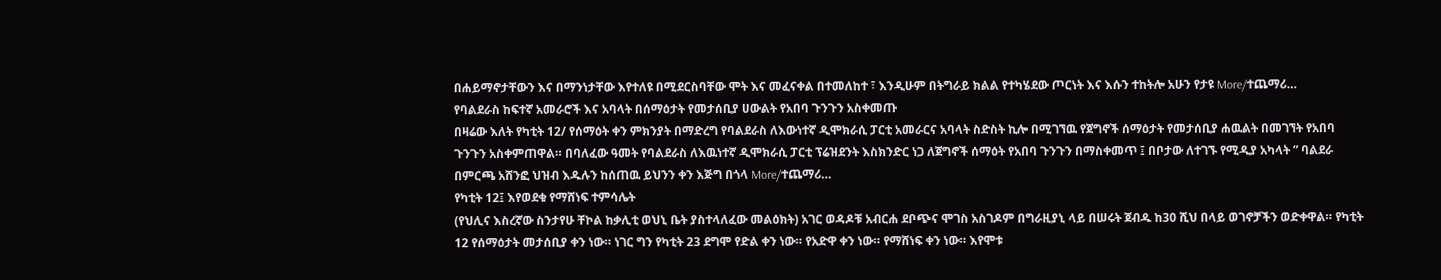በሐይማኖታቸውን እና በማንነታቸው እየተለዩ በሚደርስባቸው ሞት እና መፈናቀል በተመለከተ ፣ እንዲሁም በትግራይ ክልል የተካሄደው ጦርነት እና እሱን ተከትሎ አሁን የታዩ More/ተጨማሪ…
የባልደራስ ከፍተኛ አመራሮች እና አባላት በሰማዕታት የመታሰቢያ ሀውልት የአበባ ጉንጉን አስቀመጡ
በዛሬው እለት የካቲት 12/ የሰማዕት ቀን ምክንያት በማድረግ የባልደራስ ለእውነተኛ ዲሞክራሲ ፓርቲ አመራርና አባላት ስድስት ኪሎ በሚገኘዉ የጀግኖች ሰማዕታት የመታሰቢያ ሐዉልት በመገኘት የአበባ ጉንጉን አስቀምጠዋል። በባለፈው ዓመት የባልደራስ ለእዉነተኛ ዲሞክራሲ ፓርቲ ፕሬዝደንት እስክንድር ነጋ ለጀግኖች ሰማዕት የአበባ ጉንጉን በማስቀመጥ ፤ በቦታው ለተገኙ የሚዲያ አካላት ” ባልደራ በምርጫ አሸንፎ ህዝብ እዱሉን ከሰጠዉ ይህንን ቀን እጅግ በጎላ More/ተጨማሪ…
የካቲት 12፤ እየወደቁ የማሸነፍ ተምሳሌት
(የህሊና እስረኛው ስንታየሁ ቸኮል ከቃሊቲ ወህኒ ቤት ያስተላለፈው መልዕክት) አገር ወዳዶቹ አብርሐ ደቦጭና ሞገስ አስገዶም በግራዚያኒ ላይ በሠሩት ጀብዱ ከ30 ሺህ በላይ ወገኖቻችን ወድቀዋል። የካቲት 12 የሰማዕታት መታሰቢያ ቀን ነው። ነገር ግን የካቲት 23 ደግሞ የድል ቀን ነው። የአድዋ ቀን ነው። የማሸነፍ ቀን ነው። እየሞቱ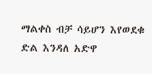ማልቀስ ብቻ ሳይሆን እየወደቁ ድል እንዳለ አድዋ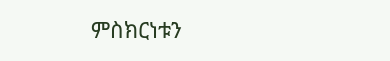ምስክርነቱን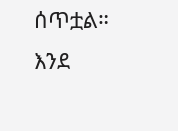ሰጥቷል። እንደ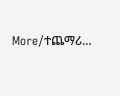More/ተጨማሪ…